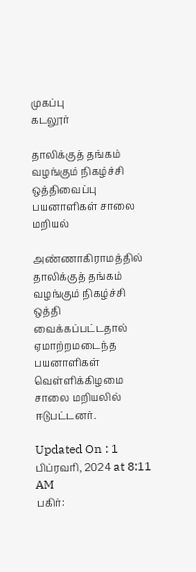முகப்பு
கடலூர்

தாலிக்குத் தங்கம் வழங்கும் நிகழ்ச்சி ஒத்திவைப்பு பயனாளிகள் சாலை மறியல்

அண்ணாகிராமத்தில் தாலிக்குத் தங்கம் வழங்கும் நிகழ்ச்சி ஒத்தி வைக்கப்பட்டதால் ஏமாற்றமடைந்த பயனாளிகள் வெள்ளிக்கிழமை சாலை மறியலில் ஈடுபட்டனர்.

Updated On : 1 பிப்ரவரி, 2024 at 8:11 AM
பகிர்: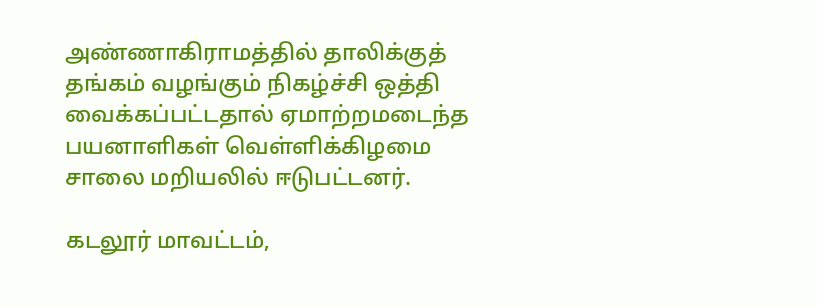அண்ணாகிராமத்தில் தாலிக்குத் தங்கம் வழங்கும் நிகழ்ச்சி ஒத்தி வைக்கப்பட்டதால் ஏமாற்றமடைந்த பயனாளிகள் வெள்ளிக்கிழமை சாலை மறியலில் ஈடுபட்டனர்.

கடலூர் மாவட்டம்,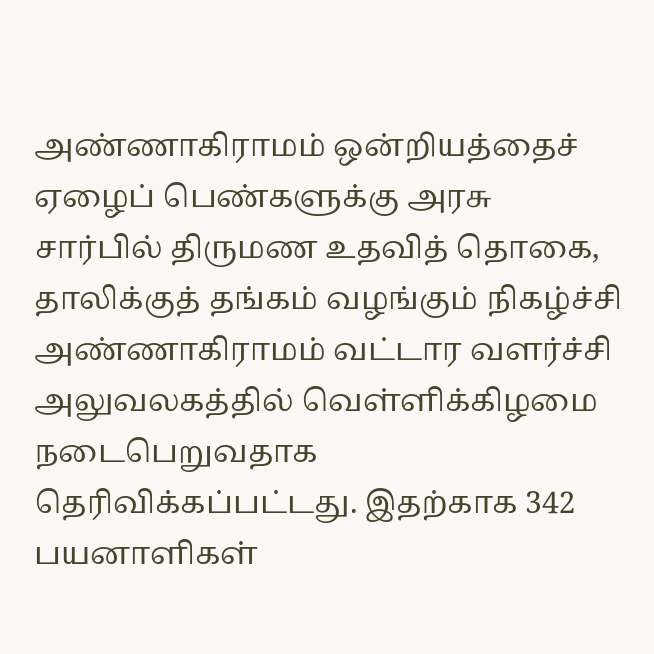அண்ணாகிராமம் ஒன்றியத்தைச் ஏழைப் பெண்களுக்கு அரசு சார்பில் திருமண உதவித் தொகை, தாலிக்குத் தங்கம் வழங்கும் நிகழ்ச்சி அண்ணாகிராமம் வட்டார வளர்ச்சி அலுவலகத்தில் வெள்ளிக்கிழமை நடைபெறுவதாக தெரிவிக்கப்பட்டது. இதற்காக 342 பயனாளிகள்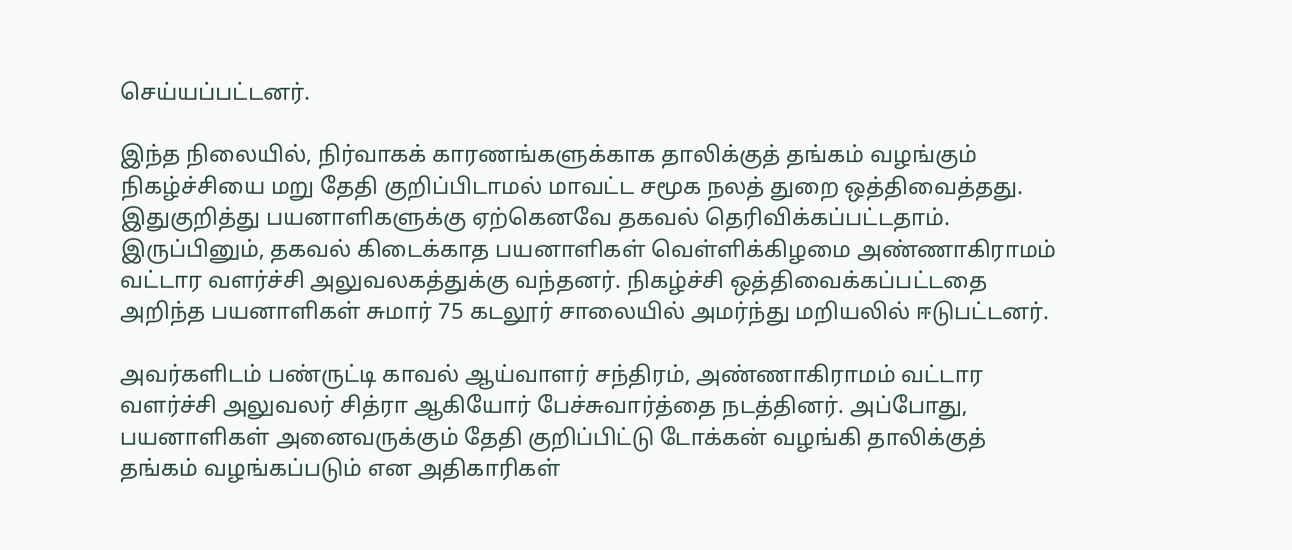செய்யப்பட்டனர்.

இந்த நிலையில், நிர்வாகக் காரணங்களுக்காக தாலிக்குத் தங்கம் வழங்கும் நிகழ்ச்சியை மறு தேதி குறிப்பிடாமல் மாவட்ட சமூக நலத் துறை ஒத்திவைத்தது. இதுகுறித்து பயனாளிகளுக்கு ஏற்கெனவே தகவல் தெரிவிக்கப்பட்டதாம். இருப்பினும், தகவல் கிடைக்காத பயனாளிகள் வெள்ளிக்கிழமை அண்ணாகிராமம் வட்டார வளர்ச்சி அலுவலகத்துக்கு வந்தனர். நிகழ்ச்சி ஒத்திவைக்கப்பட்டதை அறிந்த பயனாளிகள் சுமார் 75 கடலூர் சாலையில் அமர்ந்து மறியலில் ஈடுபட்டனர்.

அவர்களிடம் பண்ருட்டி காவல் ஆய்வாளர் சந்திரம், அண்ணாகிராமம் வட்டார வளர்ச்சி அலுவலர் சித்ரா ஆகியோர் பேச்சுவார்த்தை நடத்தினர். அப்போது, பயனாளிகள் அனைவருக்கும் தேதி குறிப்பிட்டு டோக்கன் வழங்கி தாலிக்குத் தங்கம் வழங்கப்படும் என அதிகாரிகள்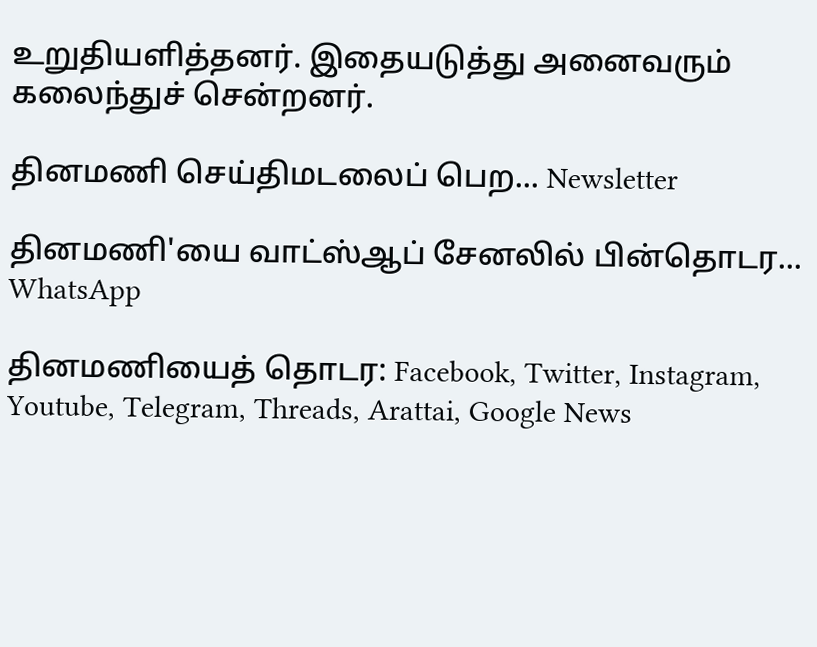உறுதியளித்தனர். இதையடுத்து அனைவரும் கலைந்துச் சென்றனர்.

தினமணி செய்திமடலைப் பெற... Newsletter

தினமணி'யை வாட்ஸ்ஆப் சேனலில் பின்தொடர... WhatsApp

தினமணியைத் தொடர: Facebook, Twitter, Instagram, Youtube, Telegram, Threads, Arattai, Google News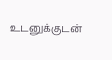உடனுக்குடன்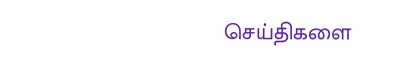செய்திகளை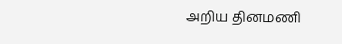அறிய தினமணி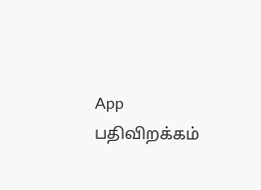App பதிவிறக்கம்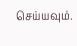செய்யவும்.